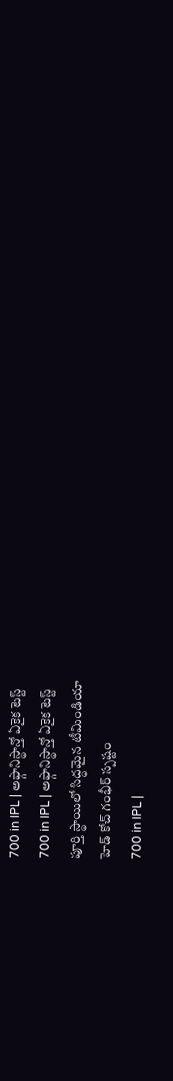700 in IPL | అఫ్గానిస్థాన్తో ఏకైక టెస్ట్
700 in IPL | అఫ్గానిస్థాన్తో ఏకైక టెస్ట్
పూర్తి స్థాయిలో సిద్ధమైన టీమిండియా
హెడ్ కోచ్ గంభీర్ స్పష్టం
700 in IPL |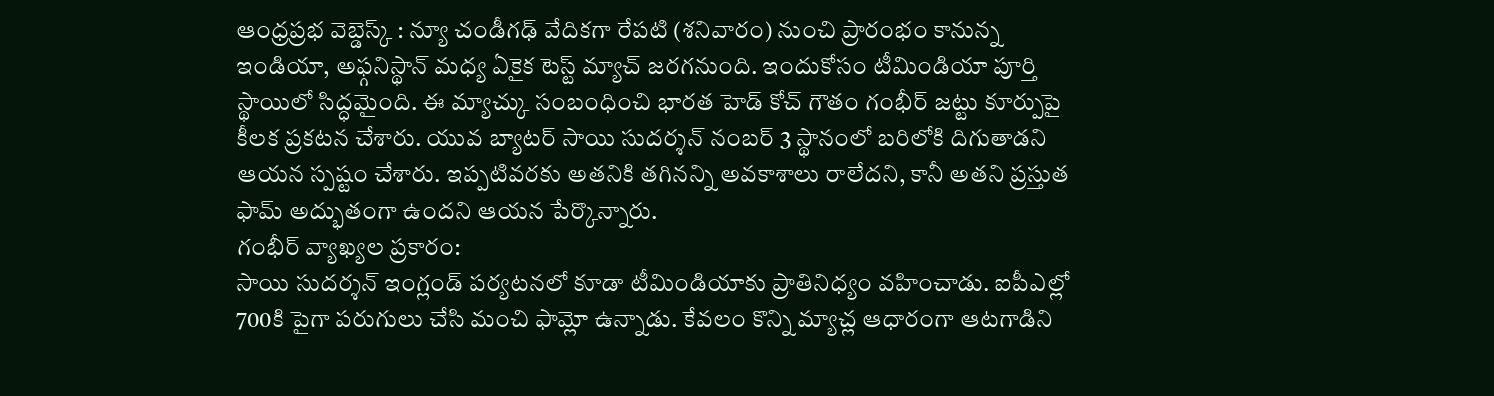ఆంధ్రప్రభ వెబ్డెస్క్ : న్యూ చండీగఢ్ వేదికగా రేపటి (శనివారం) నుంచి ప్రారంభం కానున్న ఇండియా, అఫ్గనిస్థాన్ మధ్య ఏకైక టెస్ట్ మ్యాచ్ జరగనుంది. ఇందుకోసం టీమిండియా పూర్తి స్థాయిలో సిద్ధమైంది. ఈ మ్యాచ్కు సంబంధించి భారత హెడ్ కోచ్ గౌతం గంభీర్ జట్టు కూర్పుపై కీలక ప్రకటన చేశారు. యువ బ్యాటర్ సాయి సుదర్శన్ నంబర్ 3 స్థానంలో బరిలోకి దిగుతాడని ఆయన స్పష్టం చేశారు. ఇప్పటివరకు అతనికి తగినన్ని అవకాశాలు రాలేదని, కానీ అతని ప్రస్తుత ఫామ్ అద్భుతంగా ఉందని ఆయన పేర్కొన్నారు.
గంభీర్ వ్యాఖ్యల ప్రకారం:
సాయి సుదర్శన్ ఇంగ్లండ్ పర్యటనలో కూడా టీమిండియాకు ప్రాతినిధ్యం వహించాడు. ఐపీఎల్లో 700కి పైగా పరుగులు చేసి మంచి ఫామ్లో ఉన్నాడు. కేవలం కొన్ని మ్యాచ్ల ఆధారంగా ఆటగాడిని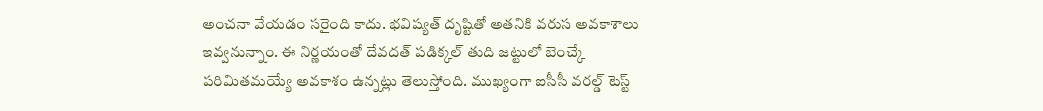అంచనా వేయడం సరైంది కాదు. భవిష్యత్ దృష్టితో అతనికి వరుస అవకాశాలు ఇవ్వనున్నాం. ఈ నిర్ణయంతో దేవదత్ పడిక్కల్ తుది జట్టులో బెంచ్కే పరిమితమయ్యే అవకాశం ఉన్నట్లు తెలుస్తోంది. ముఖ్యంగా ఐసీసీ వరల్డ్ టెస్ట్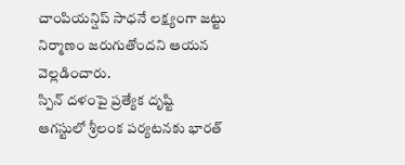చాంపియన్షిప్ సాధనే లక్ష్యంగా జట్టు నిర్మాణం జరుగుతోందని ఆయన వెల్లడించారు.
స్పిన్ దళంపై ప్రత్యేక దృష్టి
ఆగస్టులో శ్రీలంక పర్యటనకు భారత్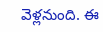వెళ్లనుంది. ఈ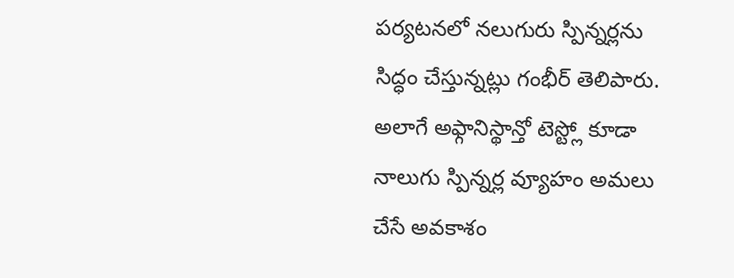పర్యటనలో నలుగురు స్పిన్నర్లను సిద్ధం చేస్తున్నట్లు గంభీర్ తెలిపారు. అలాగే అఫ్గానిస్థాన్తో టెస్ట్లో కూడా నాలుగు స్పిన్నర్ల వ్యూహం అమలు చేసే అవకాశం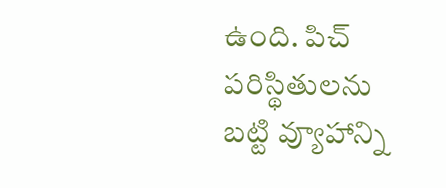ఉంది. పిచ్ పరిస్థితులను బట్టి వ్యూహాన్ని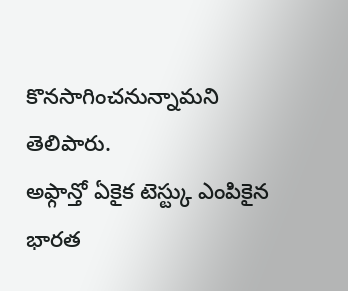కొనసాగించనున్నామని తెలిపారు.
అఫ్గాన్తో ఏకైక టెస్ట్కు ఎంపికైన భారత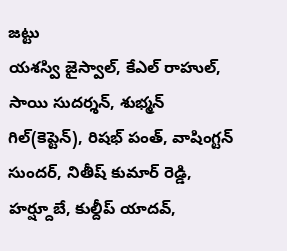జట్టు
యశస్వి జైస్వాల్, కేఎల్ రాహుల్, సాయి సుదర్శన్, శుభ్మన్ గిల్(కెప్టెన్), రిషభ్ పంత్, వాషింగ్టన్ సుందర్, నితీష్ కుమార్ రెడ్డి, హర్ష్దూబే, కుల్దీప్ యాదవ్,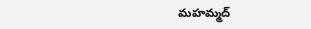మహమ్మద్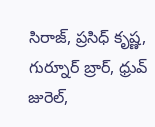సిరాజ్, ప్రసిధ్ కృష్ణ, గుర్నూర్ బ్రార్, ధ్రువ్ జురెల్,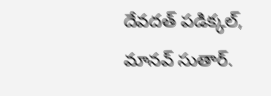దేవదత్ పడిక్కల్, మానవ్ సుతార్.